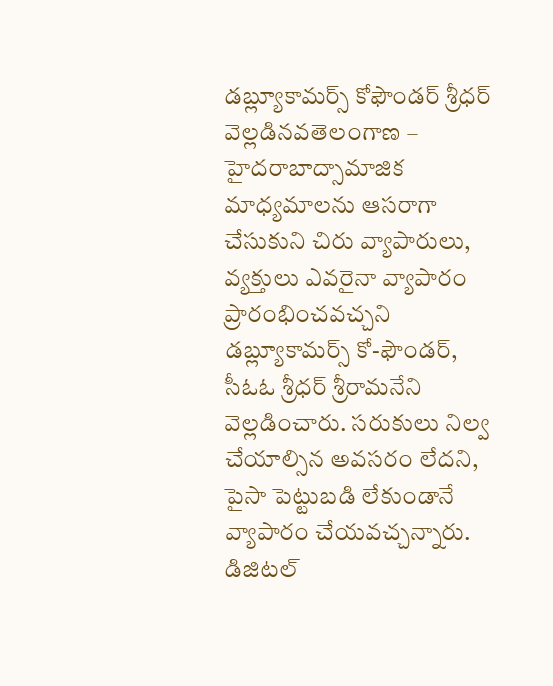డబ్ల్యూకామర్స్ కోఫౌండర్ శ్రీధర్ వెల్లడినవతెలంగాణ – హైదరాబాద్సామాజిక మాధ్యమాలను ఆసరాగా చేసుకుని చిరు వ్యాపారులు, వ్యక్తులు ఎవరైనా వ్యాపారం ప్రారంభించవచ్చని డబ్ల్యూకామర్స్ కో-ఫౌండర్, సీఓఓ శ్రీధర్ శ్రీరామనేని వెల్లడించారు. సరుకులు నిల్వ చేయాల్సిన అవసరం లేదని, పైసా పెట్టుబడి లేకుండానే వ్యాపారం చేయవచ్చన్నారు. డిజిటల్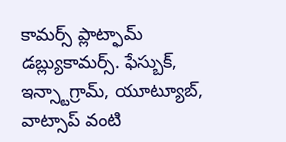కామర్స్ ప్లాట్ఫామ్ డబ్ల్యుకామర్స్. ఫేస్బుక్, ఇన్స్టాగ్రామ్, యూట్యూబ్, వాట్సాప్ వంటి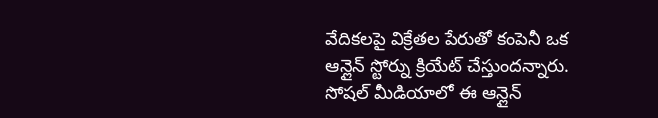వేదికలపై విక్రేతల పేరుతో కంపెనీ ఒక ఆన్లైన్ స్టోర్ను క్రియేట్ చేస్తుందన్నారు. సోషల్ మీడియాలో ఈ ఆన్లైన్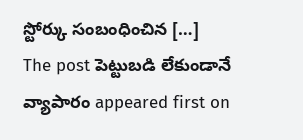స్టోర్కు సంబంధించిన […]
The post పెట్టుబడి లేకుండానే వ్యాపారం appeared first on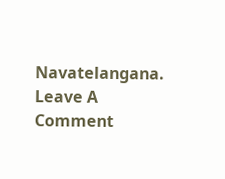Navatelangana.
Leave A Comment